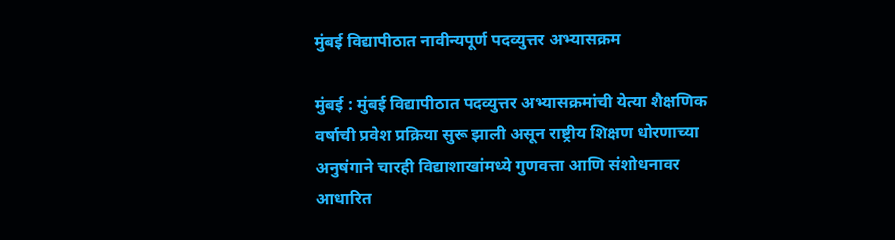मुंबई विद्यापीठात नावीन्यपूर्ण पदव्युत्तर अभ्यासक्रम

मुंबई : मुंबई विद्यापीठात पदव्युत्तर अभ्यासक्रमांची येत्या शैक्षणिक वर्षाची प्रवेश प्रक्रिया सुरू झाली असून राष्ट्रीय शिक्षण धोरणाच्या अनुषंगाने चारही विद्याशाखांमध्ये गुणवत्ता आणि संशोधनावर आधारित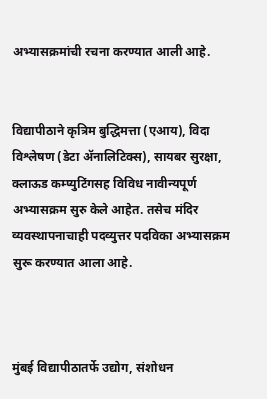अभ्यासक्रमांची रचना करण्यात आली आहे.


विद्यापीठाने कृत्रिम बुद्धिमत्ता (एआय), विदा विश्लेषण (डेटा ॲनालिटिक्स), सायबर सुरक्षा, क्लाऊड कम्प्युटिंगसह विविध नावीन्यपूर्ण अभ्यासक्रम सुरु केले आहेत. तसेच मंदिर व्यवस्थापनाचाही पदव्युत्तर पदविका अभ्यासक्रम सुरू करण्यात आला आहे.



मुंबई विद्यापीठातर्फे उद्योग, संशोधन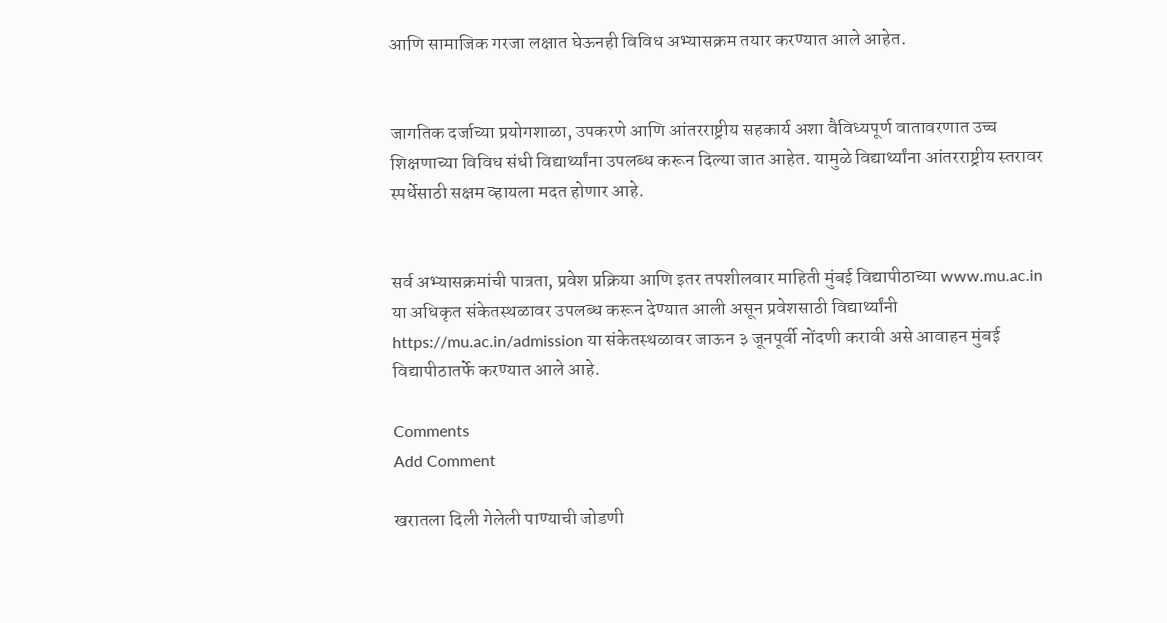आणि सामाजिक गरजा लक्षात घेऊनही विविध अभ्यासक्रम तयार करण्यात आले आहेत.


जागतिक दर्जाच्या प्रयोगशाळा, उपकरणे आणि आंतरराष्ट्रीय सहकार्य अशा वैविध्यपूर्ण वातावरणात उच्च शिक्षणाच्या विविध संधी विद्यार्थ्यांना उपलब्ध करून दिल्या जात आहेत. यामुळे विद्यार्थ्यांना आंतरराष्ट्रीय स्तरावर स्पर्धेसाठी सक्षम व्हायला मदत होणार आहे.


सर्व अभ्यासक्रमांची पात्रता, प्रवेश प्रक्रिया आणि इतर तपशीलवार माहिती मुंबई विद्यापीठाच्या www.mu.ac.in या अधिकृत संकेतस्थळावर उपलब्ध करून देण्यात आली असून प्रवेशसाठी विद्यार्थ्यांनी https://mu.ac.in/admission या संकेतस्थळावर जाऊन ३ जूनपूर्वी नोंदणी करावी असे आवाहन मुंबई विद्यापीठातर्फे करण्यात आले आहे.

Comments
Add Comment

खरातला दिली गेलेली पाण्याची जोडणी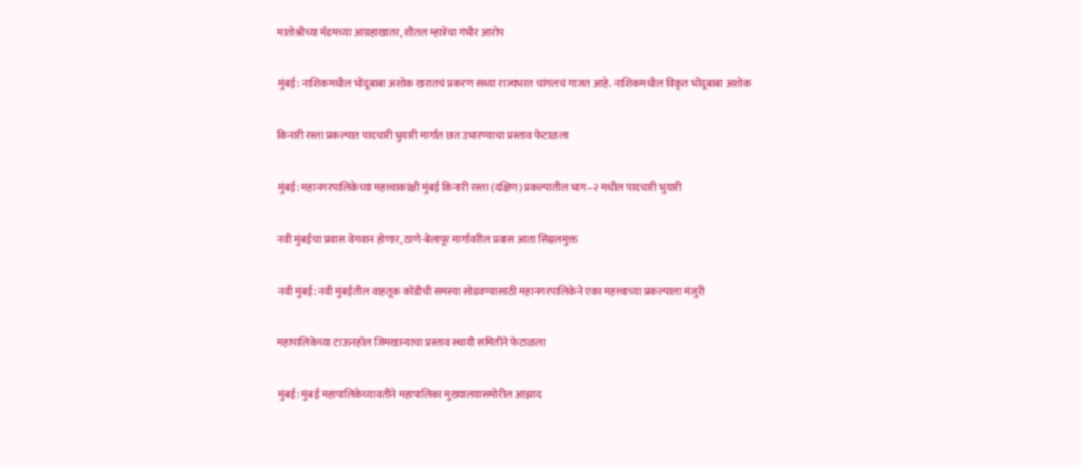मातोश्रीच्या मॅडमच्या आग्रहाखातर, शीतल म्हात्रेंचा गंभीर आरोप

मुंबई: नाशिकमधील भोंदूबाबा अशोक खरातचं प्रकरण सध्या राज्यभरत चांगलचं गाजत आहे. नाशिकमधील विकृत भोंदूबाबा अशोक

किनारी रस्ता प्रकल्पात पादचारी भुयारी मार्गात छत उभारण्याचा प्रस्ताव फेटाळला

मुंबई: महानगरपालिकेच्या महत्त्वाकांक्षी मुंबई किनारी रस्ता (दक्षिण) प्रकल्पातील भाग–२ मधील पादचारी भुयारी

नवी मुंबईचा प्रवास वेगवान होणार, ठाणे-बेलापूर मार्गावरील प्रवास आता सिग्नलमुक्त

नवी मुंबई: नवी मुंबईतील वाहतूक कोंडीची समस्या सोडवण्यासाठी महानगरपालिकेने एका महत्त्वाच्या प्रकल्पाला मंजुरी

महापालिकेच्या टाऊनहॉल जिमखान्याचा प्रस्ताव स्थायी समितीने फेटाळला

मुंबई: मुंबई महापालिकेच्यावतीने महापालिका मुख्यालयासमोरील आझाद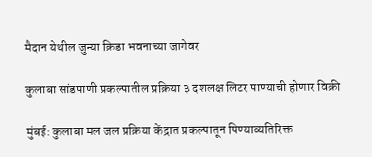मैदान येथील जुन्या क्रिडा भवनाच्या जागेवर

कुलाबा सांडपाणी प्रकल्पातील प्रक्रिया ३ दशलक्ष लिटर पाण्याची होणार विक्री

मुंबई: कुलाबा मल जल प्रक्रिया केंद्रात प्रकल्पातून पिण्याव्यतिरिक्त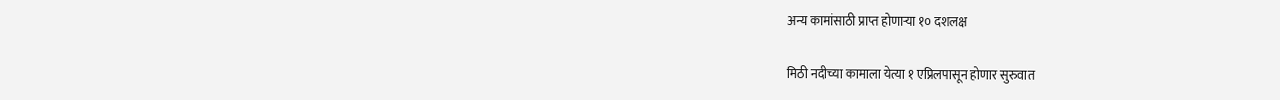अन्य कामांसाठी प्राप्त होणाऱ्या १० दशलक्ष

मिठी नदीच्या कामाला येत्या १ एप्रिलपासून होणार सुरुवात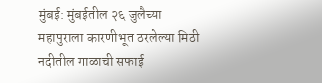मुंबई: मुंबईतील २६ जुलैच्या महापुराला कारणीभूत ठरलेल्या मिठी नदीतील गाळाची सफाई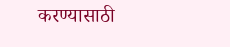करण्यासाठी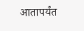आतापर्यंत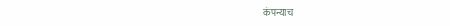कंपन्याच